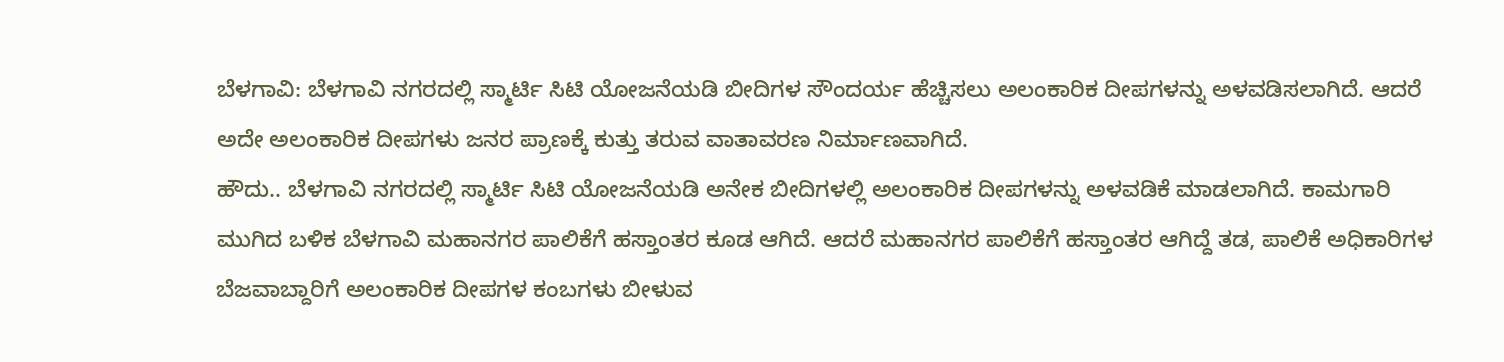ಬೆಳಗಾವಿ: ಬೆಳಗಾವಿ ನಗರದಲ್ಲಿ ಸ್ಮಾರ್ಟಿ ಸಿಟಿ ಯೋಜನೆಯಡಿ ಬೀದಿಗಳ ಸೌಂದರ್ಯ ಹೆಚ್ಚಿಸಲು ಅಲಂಕಾರಿಕ ದೀಪಗಳನ್ನು ಅಳವಡಿಸಲಾಗಿದೆ. ಆದರೆ ಅದೇ ಅಲಂಕಾರಿಕ ದೀಪಗಳು ಜನರ ಪ್ರಾಣಕ್ಕೆ ಕುತ್ತು ತರುವ ವಾತಾವರಣ ನಿರ್ಮಾಣವಾಗಿದೆ.
ಹೌದು.. ಬೆಳಗಾವಿ ನಗರದಲ್ಲಿ ಸ್ಮಾರ್ಟಿ ಸಿಟಿ ಯೋಜನೆಯಡಿ ಅನೇಕ ಬೀದಿಗಳಲ್ಲಿ ಅಲಂಕಾರಿಕ ದೀಪಗಳನ್ನು ಅಳವಡಿಕೆ ಮಾಡಲಾಗಿದೆ. ಕಾಮಗಾರಿ ಮುಗಿದ ಬಳಿಕ ಬೆಳಗಾವಿ ಮಹಾನಗರ ಪಾಲಿಕೆಗೆ ಹಸ್ತಾಂತರ ಕೂಡ ಆಗಿದೆ. ಆದರೆ ಮಹಾನಗರ ಪಾಲಿಕೆಗೆ ಹಸ್ತಾಂತರ ಆಗಿದ್ದೆ ತಡ, ಪಾಲಿಕೆ ಅಧಿಕಾರಿಗಳ ಬೆಜವಾಬ್ದಾರಿಗೆ ಅಲಂಕಾರಿಕ ದೀಪಗಳ ಕಂಬಗಳು ಬೀಳುವ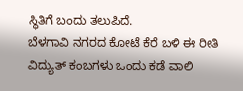ಸ್ಥಿತಿಗೆ ಬಂದು ತಲುಪಿದೆ.
ಬೆಳಗಾವಿ ನಗರದ ಕೋಟೆ ಕೆರೆ ಬಳಿ ಈ ರೀತಿ ವಿದ್ಯುತ್ ಕಂಬಗಳು ಒಂದು ಕಡೆ ವಾಲಿ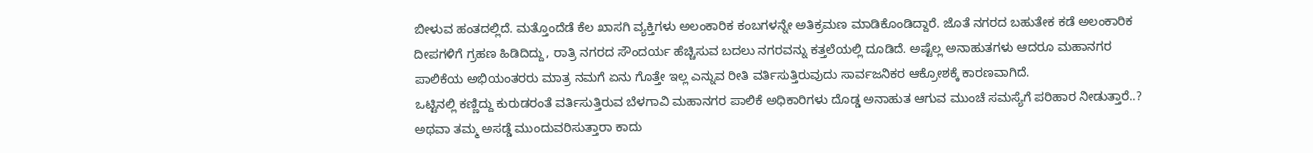ಬೀಳುವ ಹಂತದಲ್ಲಿದೆ. ಮತ್ತೊಂದೆಡೆ ಕೆಲ ಖಾಸಗಿ ವ್ಯಕ್ತಿಗಳು ಅಲಂಕಾರಿಕ ಕಂಬಗಳನ್ನೇ ಅತಿಕ್ರಮಣ ಮಾಡಿಕೊಂಡಿದ್ದಾರೆ. ಜೊತೆ ನಗರದ ಬಹುತೇಕ ಕಡೆ ಅಲಂಕಾರಿಕ ದೀಪಗಳಿಗೆ ಗ್ರಹಣ ಹಿಡಿದಿದ್ದು, ರಾತ್ರಿ ನಗರದ ಸೌಂದರ್ಯ ಹೆಚ್ಚಿಸುವ ಬದಲು ನಗರವನ್ನು ಕತ್ತಲೆಯಲ್ಲಿ ದೂಡಿದೆ. ಅಷ್ಟೆಲ್ಲ ಅನಾಹುತಗಳು ಆದರೂ ಮಹಾನಗರ ಪಾಲಿಕೆಯ ಅಭಿಯಂತರರು ಮಾತ್ರ ನಮಗೆ ಏನು ಗೊತ್ತೇ ಇಲ್ಲ ಎನ್ನುವ ರೀತಿ ವರ್ತಿಸುತ್ತಿರುವುದು ಸಾರ್ವಜನಿಕರ ಆಕ್ರೋಶಕ್ಕೆ ಕಾರಣವಾಗಿದೆ.
ಒಟ್ಟಿನಲ್ಲಿ ಕಣ್ಣಿದ್ದು ಕುರುಡರಂತೆ ವರ್ತಿಸುತ್ತಿರುವ ಬೆಳಗಾವಿ ಮಹಾನಗರ ಪಾಲಿಕೆ ಅಧಿಕಾರಿಗಳು ದೊಡ್ಡ ಅನಾಹುತ ಆಗುವ ಮುಂಚೆ ಸಮಸ್ಯೆಗೆ ಪರಿಹಾರ ನೀಡುತ್ತಾರೆ..? ಅಥವಾ ತಮ್ಮ ಅಸಡ್ಡೆ ಮುಂದುವರಿಸುತ್ತಾರಾ ಕಾದು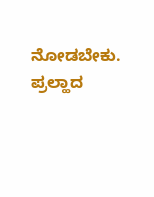ನೋಡಬೇಕು.
ಪ್ರಲ್ಹಾದ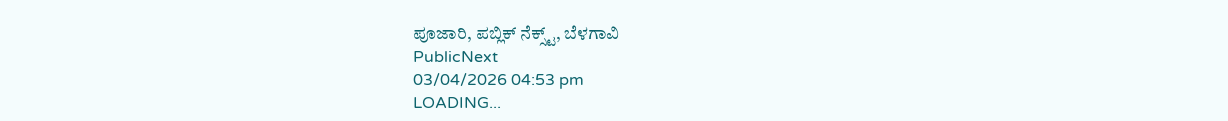ಪೂಜಾರಿ, ಪಬ್ಲಿಕ್ ನೆಕ್ಸ್ಟ್, ಬೆಳಗಾವಿ
PublicNext
03/04/2026 04:53 pm
LOADING...